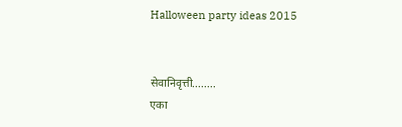Halloween party ideas 2015


सेवानिवृत्ती........
एका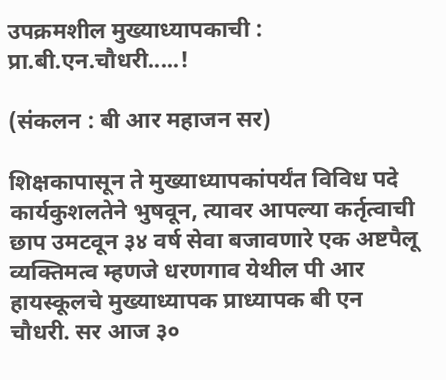उपक्रमशील मुख्याध्यापकाची : प्रा.बी.एन.चौधरी.....!

(संकलन : बी आर महाजन सर)

शिक्षकापासून ते मुख्याध्यापकांपर्यंत विविध पदे कार्यकुशलतेने भुषवून, त्यावर आपल्या कर्तृत्वाची छाप उमटवून ३४ वर्ष सेवा बजावणारे एक अष्टपैलू व्यक्तिमत्व म्हणजे धरणगाव येथील पी आर हायस्कूलचे मुख्याध्यापक प्राध्यापक बी एन चौधरी. सर आज ३०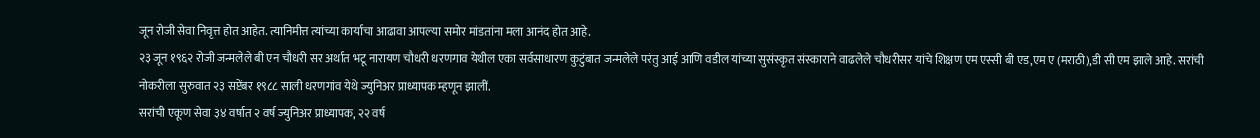जून रोजी सेवा निवृत्त होत आहेत. त्यानिमीत्त त्यांच्या कार्याचा आढावा आपल्या समोर मांडतांना मला आनंद होत आहे.
२३ जून १९६२ रोजी जन्मलेले बी एन चौधरी सर अर्थात भटू नारायण चौधरी धरणगाव येथील एका सर्वसाधारण कुटुंबात जन्मलेले परंतु आई आणि वडील यांच्या सुसंस्कृत संस्काराने वाढलेले चौधरीसर यांचे शिक्षण एम एस्सी बी एड,एम ए (मराठी),डी सी एम झाले आहे. सरांची नोकरीला सुरुवात २३ सप्टेंबर १९८८ साली धरणगांव येथे ज्युनिअर प्राध्यापक म्हणून झालीं.
सरांची एकूण सेवा ३४ वर्षात २ वर्ष ज्युनिअर प्राध्यापक, २२ वर्ष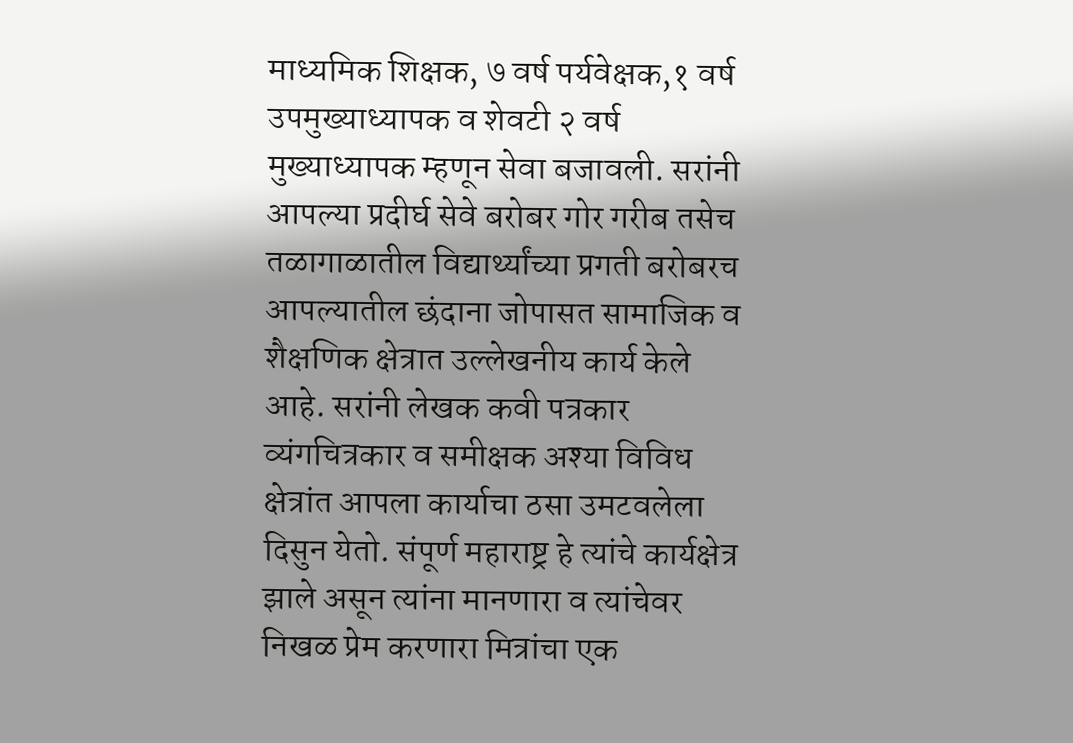माध्यमिक शिक्षक, ७ वर्ष पर्यवेक्षक,१ वर्ष उपमुख्याध्यापक व शेवटी २ वर्ष मुख्याध्यापक म्हणून सेवा बजावली. सरांनी आपल्या प्रदीर्घ सेवे बरोबर गोर गरीब तसेच तळागाळातील विद्यार्थ्यांच्या प्रगती बरोबरच आपल्यातील छंदाना जोपासत सामाजिक व शैक्षणिक क्षेत्रात उल्लेखनीय कार्य केले आहे. सरांनी लेखक कवी पत्रकार व्यंगचित्रकार व समीक्षक अश्या विविध क्षेत्रांत आपला कार्याचा ठसा उमटवलेला दिसुन येतो. संपूर्ण महाराष्ट्र हे त्यांचे कार्यक्षेत्र झाले असून त्यांना मानणारा व त्यांचेवर निखळ प्रेम करणारा मित्रांचा एक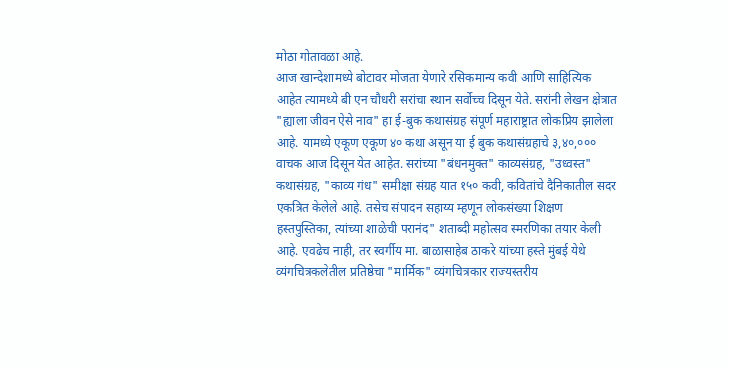मोठा गोतावळा आहे.
आज खान्देशामध्ये बोटावर मोजता येणारे रसिकमान्य कवी आणि साहित्यिक आहेत त्यामध्ये बी एन चौधरी सरांचा स्थान सर्वोच्च दिसून येते. सरांनी लेखन क्षेत्रात "ह्याला जीवन ऐसे नाव" हा ई-बुक कथासंग्रह संपूर्ण महाराष्ट्रात लोकप्रिय झालेला आहे. यामध्ये एकूण एकूण ४० कथा असून या ई बुक कथासंग्रहाचे ३,४०,००० वाचक आज दिसून येत आहेत. सरांच्या "बंधनमुक्त" काव्यसंग्रह, "उध्वस्त" कथासंग्रह, "काव्य गंध" समीक्षा संग्रह यात १५० कवी, कवितांचे दैनिकातील सदर एकत्रित केलेले आहे. तसेच संपादन सहाय्य म्हणून लोकसंख्या शिक्षण हस्तपुस्तिका, त्यांच्या शाळेची परानंद" शताब्दी महोत्सव स्मरणिका तयार केली आहे. एवढेच नाही, तर स्वर्गीय मा. बाळासाहेब ठाकरे यांच्या हस्ते मुंबई येथे व्यंगचित्रकलेतील प्रतिष्ठेचा "मार्मिक" व्यंगचित्रकार राज्यस्तरीय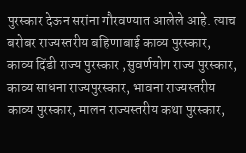पुरस्कार देऊन सरांना गौरवण्यात आलेले आहे. त्याच बरोबर राज्यस्तरीय बहिणाबाई काव्य पुरस्कार, काव्य दिंडी राज्य पुरस्कार ,सुवर्णयोग राज्य पुरस्कार, काव्य साधना राज्यपुरस्कार, भावना राज्यस्तरीय काव्य पुरस्कार, मालन राज्यस्तरीय कथा पुरस्कार,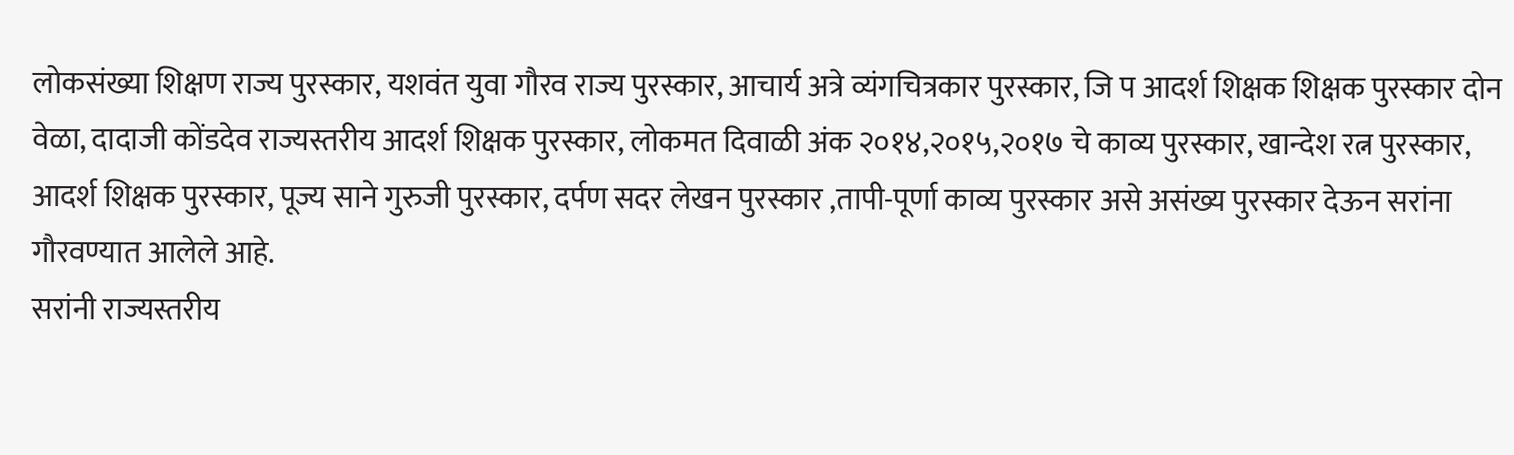लोकसंख्या शिक्षण राज्य पुरस्कार, यशवंत युवा गौरव राज्य पुरस्कार, आचार्य अत्रे व्यंगचित्रकार पुरस्कार, जि प आदर्श शिक्षक शिक्षक पुरस्कार दोन वेळा, दादाजी कोंडदेव राज्यस्तरीय आदर्श शिक्षक पुरस्कार, लोकमत दिवाळी अंक २०१४,२०१५,२०१७ चे काव्य पुरस्कार, खान्देश रत्न पुरस्कार, आदर्श शिक्षक पुरस्कार, पूज्य साने गुरुजी पुरस्कार, दर्पण सदर लेखन पुरस्कार ,तापी-पूर्णा काव्य पुरस्कार असे असंख्य पुरस्कार देऊन सरांना गौरवण्यात आलेले आहे.
सरांनी राज्यस्तरीय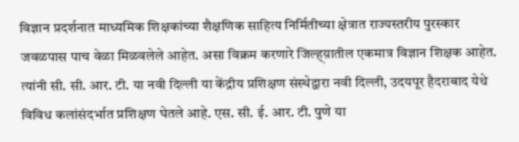विज्ञान प्रदर्शनात माध्यमिक शिक्षकांच्या शैक्षणिक साहित्य निर्मितीच्या क्षेत्रात राज्यस्तरीय पुरस्कार जवळपास पाच वेळा मिळवलेले आहेत. असा विक्रम करणारे जिल्ह्य़ातील एकमात्र विज्ञान शिक्षक आहेत. त्यांनी सी. सी. आर. टी. या नवी दिल्ली या केंद्रीय प्रशिक्षण संस्थेद्वारा नवी दिल्ली, उदयपूर हैदराबाद येथे विविध कलांसंदर्भात प्रशिक्षण घेतले आहे. एस. सी. ई. आर. टी. पुणे या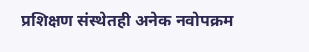प्रशिक्षण संस्थेतही अनेक नवोपक्रम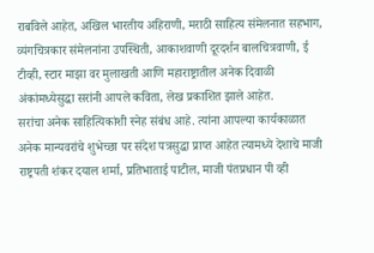राबविले आहेत, अखिल भारतीय अहिराणी, मराठी साहित्य संमेलनात सहभाग, व्यंगचित्रकार संमेलनांना उपस्थिती, आकाशवाणी दूरदर्शन बालचित्रवाणी, ई टीव्ही, स्टार माझा वर मुलाखती आणि महाराष्ट्रातील अनेक दिवाळी अंकांमध्येसुद्धा सरांनी आपले कविता, लेख प्रकाशित झाले आहेत.
सरांचा अनेक साहित्यिकांशी स्नेह संबंध आहे. त्यांना आपल्या कार्यकाळात अनेक मान्यवरांचे शुभेच्छा पर संदेश पत्रसुद्धा प्राप्त आहेत त्यामध्ये देशाचे माजी राष्ट्रपती शंकर दयाल शर्मा, प्रतिभाताई पाटील, माजी पंतप्रधान पी व्ही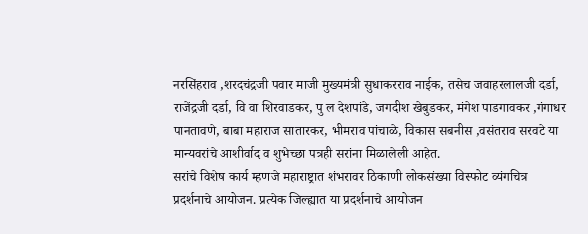नरसिंहराव ,शरदचंद्रजी पवार माजी मुख्यमंत्री सुधाकरराव नाईक, तसेच जवाहरलालजी दर्डा, राजेंद्रजी दर्डा, वि वा शिरवाडकर, पु ल देशपांडे, जगदीश खेबुडकर, मंगेश पाडगावकर ,गंगाधर पानतावणे, बाबा महाराज सातारकर, भीमराव पांचाळे, विकास सबनीस ,वसंतराव सरवटे या मान्यवरांचे आशीर्वाद व शुभेच्छा पत्रही सरांना मिळालेली आहेत.
सरांचे विशेष कार्य म्हणजे महाराष्ट्रात शंभरावर ठिकाणी लोकसंख्या विस्फोट व्यंगचित्र प्रदर्शनाचे आयोजन. प्रत्येक जिल्ह्यात या प्रदर्शनाचे आयोजन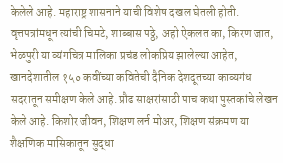केलेले आहे. महाराष्ट्र शासनाने याची विशेष दखल घेतली होती. वृत्तपत्रांमधून त्यांची चिमटे, शाब्बास पठ्ठे, अहो ऐकलत का, किरण जात, भेळपुरी या व्यंगचित्र मालिका प्रचंड लोकप्रिय झालेल्या आहेत, खानदेशातील १५० कवींच्या कवितेची दैनिक देशदूतच्या काव्यगंध सदरातून समीक्षण केले आहे. प्रौढ साक्षरांसाठी पाच कथा पुस्तकांचे लेखन केले आहे. किशोर जीवन, शिक्षण लर्न मोअर, शिक्षण संक्रमण या शैक्षणिक मासिकातून सुद्धा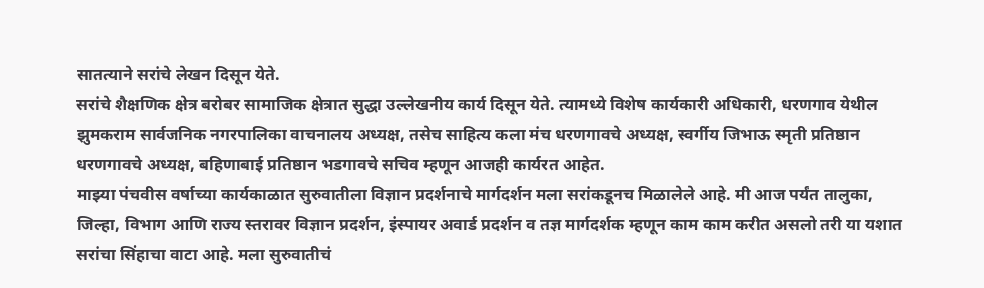सातत्याने सरांचे लेखन दिसून येते.
सरांचे शैक्षणिक क्षेत्र बरोबर सामाजिक क्षेत्रात सुद्धा उल्लेखनीय कार्य दिसून येते. त्यामध्ये विशेष कार्यकारी अधिकारी, धरणगाव येथील झुमकराम सार्वजनिक नगरपालिका वाचनालय अध्यक्ष, तसेच साहित्य कला मंच धरणगावचे अध्यक्ष, स्वर्गीय जिभाऊ स्मृती प्रतिष्ठान धरणगावचे अध्यक्ष, बहिणाबाई प्रतिष्ठान भडगावचे सचिव म्हणून आजही कार्यरत आहेत.
माझ्या पंचवीस वर्षाच्या कार्यकाळात सुरुवातीला विज्ञान प्रदर्शनाचे मार्गदर्शन मला सरांकडूनच मिळालेले आहे. मी आज पर्यंत तालुका, जिल्हा, विभाग आणि राज्य स्तरावर विज्ञान प्रदर्शन, इंस्पायर अवार्ड प्रदर्शन व तज्ञ मार्गदर्शक म्हणून काम काम करीत असलो तरी या यशात सरांचा सिंहाचा वाटा आहे. मला सुरुवातीचं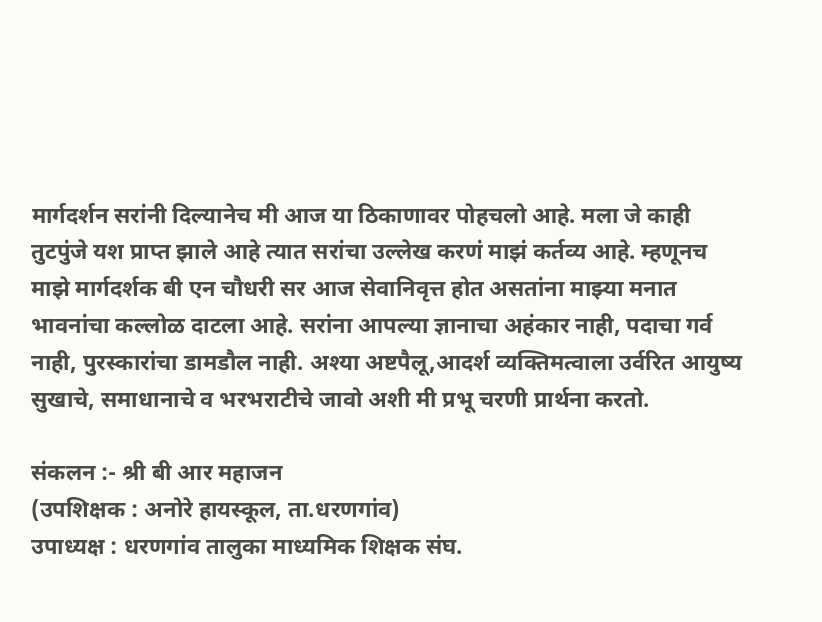मार्गदर्शन सरांनी दिल्यानेच मी आज या ठिकाणावर पोहचलो आहे. मला जे काही तुटपुंजे यश प्राप्त झाले आहे त्यात सरांचा उल्लेख करणं माझं कर्तव्य आहे. म्हणूनच माझे मार्गदर्शक बी एन चौधरी सर आज सेवानिवृत्त होत असतांना माझ्या मनात भावनांचा कल्लोळ दाटला आहे. सरांना आपल्या ज्ञानाचा अहंकार नाही, पदाचा गर्व नाही, पुरस्कारांचा डामडौल नाही. अश्या अष्टपैलू,आदर्श व्यक्तिमत्वाला उर्वरित आयुष्य सुखाचे, समाधानाचे व भरभराटीचे जावो अशी मी प्रभू चरणी प्रार्थना करतो.

संकलन :- श्री बी आर महाजन
(उपशिक्षक : अनोरे हायस्कूल, ता.धरणगांव)
उपाध्यक्ष : धरणगांव तालुका माध्यमिक शिक्षक संघ.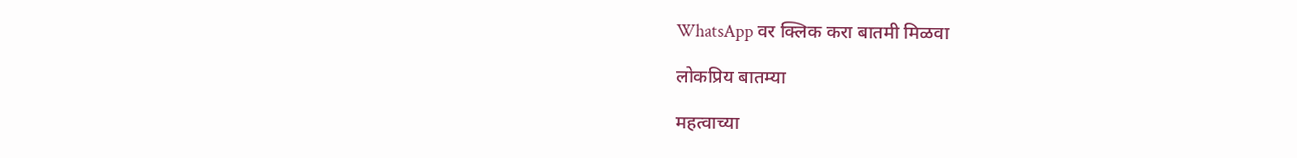WhatsApp वर क्लिक करा बातमी मिळवा

लोकप्रिय बातम्या

महत्वाच्या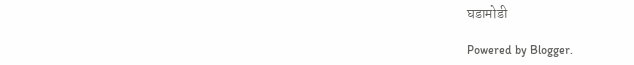घडामोडी

Powered by Blogger.